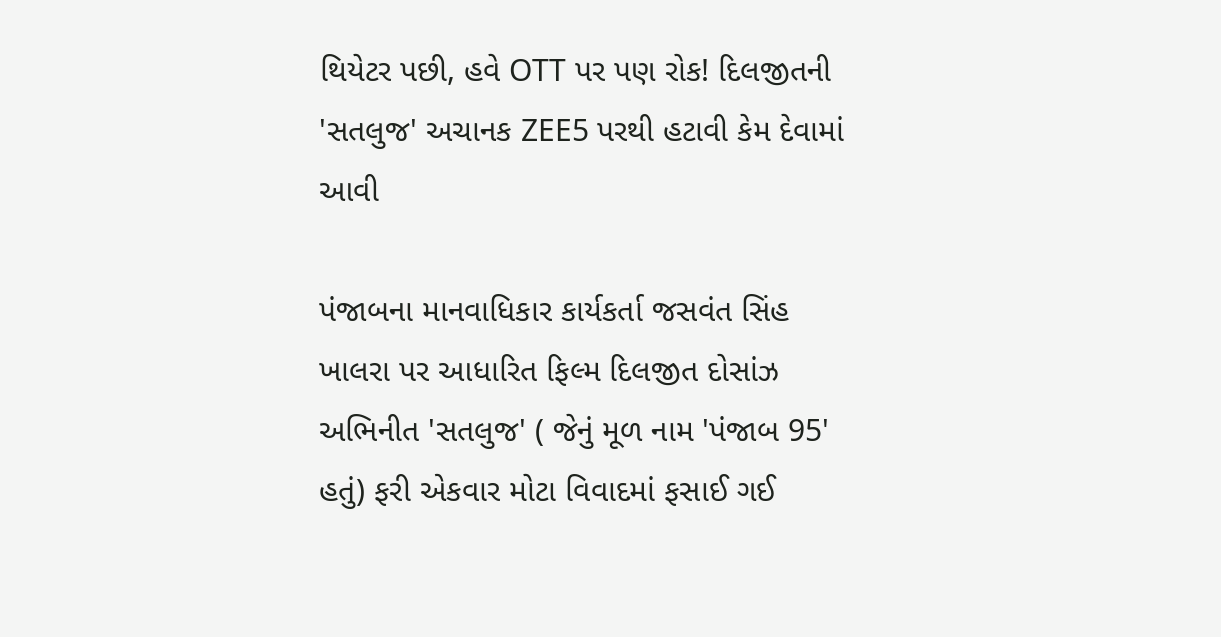થિયેટર પછી, હવે OTT પર પણ રોક! દિલજીતની 'સતલુજ' અચાનક ZEE5 પરથી હટાવી કેમ દેવામાં આવી

પંજાબના માનવાધિકાર કાર્યકર્તા જસવંત સિંહ ખાલરા પર આધારિત ફિલ્મ દિલજીત દોસાંઝ અભિનીત 'સતલુજ' ( જેનું મૂળ નામ 'પંજાબ 95' હતું) ફરી એકવાર મોટા વિવાદમાં ફસાઈ ગઈ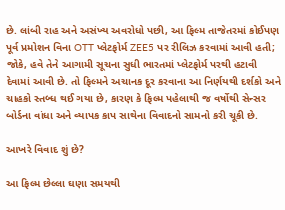છે. લાંબી રાહ અને અસંખ્ય અવરોધો પછી, આ ફિલ્મ તાજેતરમાં કોઈપણ પૂર્વ પ્રમોશન વિના OTT પ્લેટફોર્મ ZEE5 પર રીલિઝ કરવામાં આવી હતી; જોકે, હવે તેને આગામી સૂચના સુધી ભારતમાં પ્લેટફોર્મ પરથી હટાવી દેવામાં આવી છે. તો ફિલ્મને અચાનક દૂર કરવાના આ નિર્ણયથી દર્શકો અને ચાહકો સ્તબ્ધ થઈ ગયા છે, કારણ કે ફિલ્મ પહેલાથી જ વર્ષોથી સેન્સર બોર્ડના વાંધા અને વ્યાપક કાપ સાથેના વિવાદનો સામનો કરી ચૂકી છે.

આખરે વિવાદ શું છે?

આ ફિલ્મ છેલ્લા ઘણા સમયથી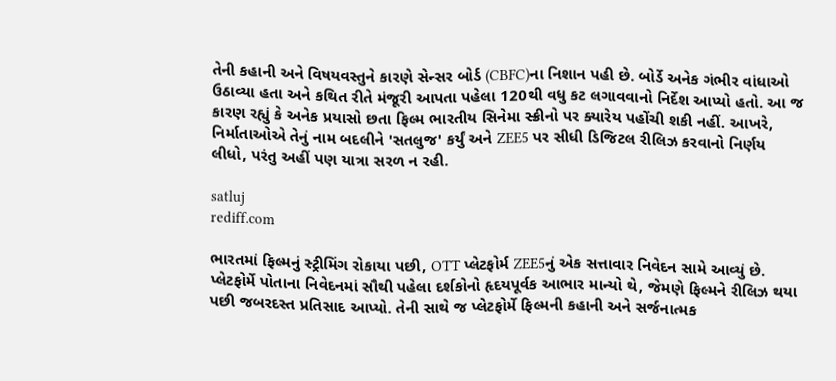તેની કહાની અને વિષયવસ્તુને કારણે સેન્સર બોર્ડ (CBFC)ના નિશાન પહી છે. બોર્ડે અનેક ગંભીર વાંધાઓ ઉઠાવ્યા હતા અને કથિત રીતે મંજૂરી આપતા પહેલા 120થી વધુ કટ લગાવવાનો નિર્દેશ આપ્યો હતો. આ જ કારણ રહ્યું કે અનેક પ્રયાસો છતા ફિલ્મ ભારતીય સિનેમા સ્ક્રીનો પર ક્યારેય પહોંચી શકી નહીં. આખરે, નિર્માતાઓએ તેનું નામ બદલીને 'સતલુજ' કર્યું અને ZEE5 પર સીધી ડિજિટલ રીલિઝ કરવાનો નિર્ણય લીધો, પરંતુ અહીં પણ યાત્રા સરળ ન રહી.

satluj
rediff.com

ભારતમાં ફિલ્મનું સ્ટ્રીમિંગ રોકાયા પછી, OTT પ્લેટફોર્મ ZEE5નું એક સત્તાવાર નિવેદન સામે આવ્યું છે. પ્લેટફોર્મે પોતાના નિવેદનમાં સૌથી પહેલા દર્શકોનો હૃદયપૂર્વક આભાર માન્યો થે, જેમણે ફિલ્મને રીલિઝ થયા પછી જબરદસ્ત પ્રતિસાદ આપ્યો. તેની સાથે જ પ્લેટફોર્મે ફિલ્મની કહાની અને સર્જનાત્મક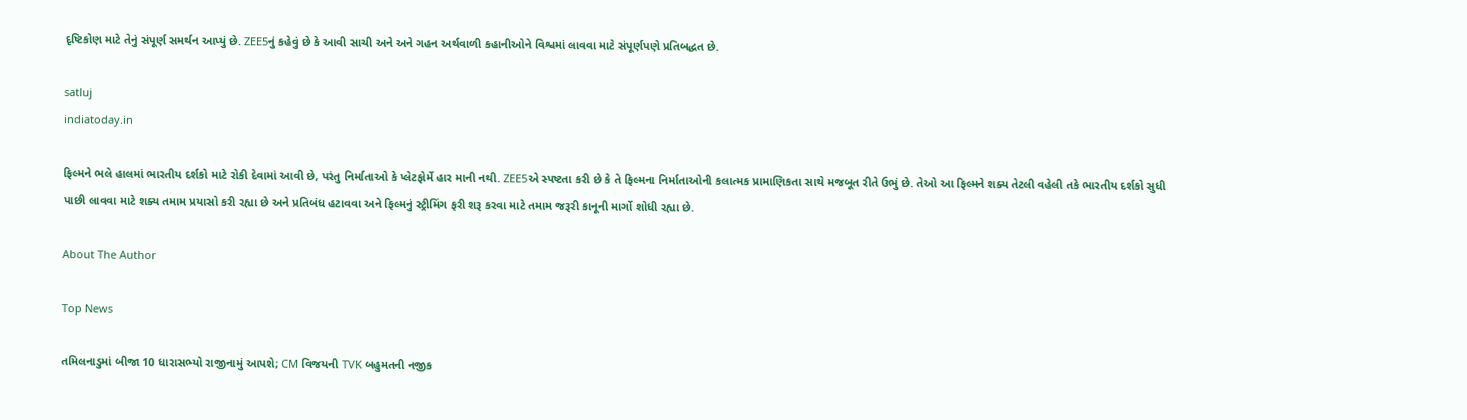દૃષ્ટિકોણ માટે તેનું સંપૂર્ણ સમર્થન આપ્યું છે. ZEE5નું કહેવું છે કે આવી સાચી અને અને ગહન અર્થવાળી કહાનીઓને વિશ્વમાં લાવવા માટે સંપૂર્ણપણે પ્રતિબદ્ધત છે.

satluj
indiatoday.in

ફિલ્મને ભલે હાલમાં ભારતીય દર્શકો માટે રોકી દેવામાં આવી છે, પરંતુ નિર્માતાઓ કે પ્લેટફોર્મે હાર માની નથી. ZEE5એ સ્પષ્ટતા કરી છે કે તે ફિલ્મના નિર્માતાઓની કલાત્મક પ્રામાણિકતા સાથે મજબૂત રીતે ઉભું છે. તેઓ આ ફિલ્મને શક્ય તેટલી વહેલી તકે ભારતીય દર્શકો સુધી પાછી લાવવા માટે શક્ય તમામ પ્રયાસો કરી રહ્યા છે અને પ્રતિબંધ હટાવવા અને ફિલ્મનું સ્ટ્રીમિંગ ફરી શરૂ કરવા માટે તમામ જરૂરી કાનૂની માર્ગો શોધી રહ્યા છે.

About The Author

Top News

તમિલનાડુમાં બીજા 10 ધારાસભ્યો રાજીનામું આપશે; CM વિજયની TVK બહુમતની નજીક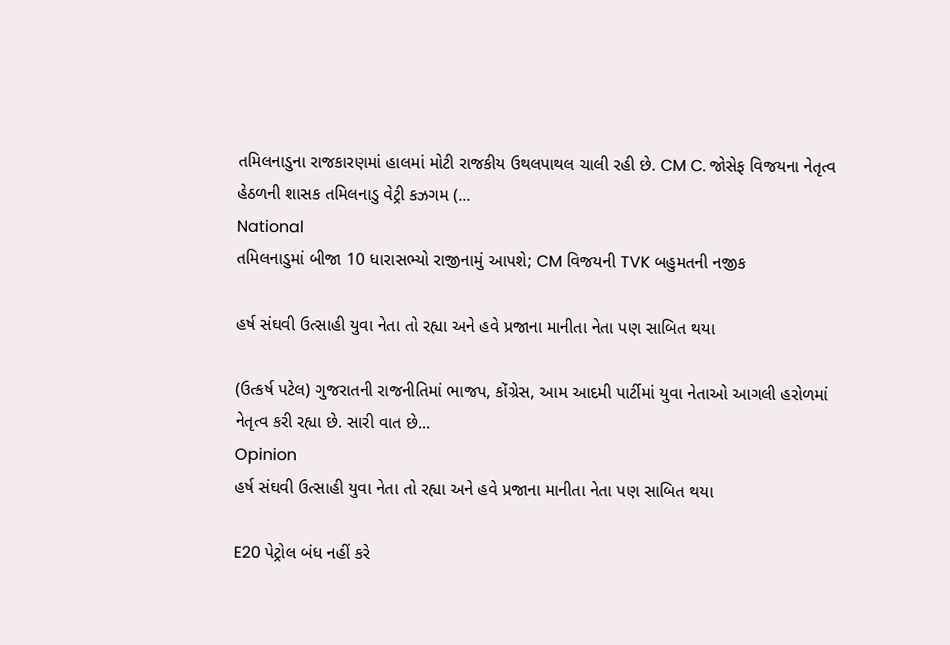તમિલનાડુના રાજકારણમાં હાલમાં મોટી રાજકીય ઉથલપાથલ ચાલી રહી છે. CM C. જોસેફ વિજયના નેતૃત્વ હેઠળની શાસક તમિલનાડુ વેટ્રી કઝગમ (...
National
તમિલનાડુમાં બીજા 10 ધારાસભ્યો રાજીનામું આપશે; CM વિજયની TVK બહુમતની નજીક

હર્ષ સંઘવી ઉત્સાહી યુવા નેતા તો રહ્યા અને હવે પ્રજાના માનીતા નેતા પણ સાબિત થયા

(ઉત્કર્ષ પટેલ) ગુજરાતની રાજનીતિમાં ભાજપ, કોંગ્રેસ, આમ આદમી પાર્ટીમાં યુવા નેતાઓ આગલી હરોળમાં નેતૃત્વ કરી રહ્યા છે. સારી વાત છે...
Opinion
હર્ષ સંઘવી ઉત્સાહી યુવા નેતા તો રહ્યા અને હવે પ્રજાના માનીતા નેતા પણ સાબિત થયા

E20 પેટ્રોલ બંધ નહીં કરે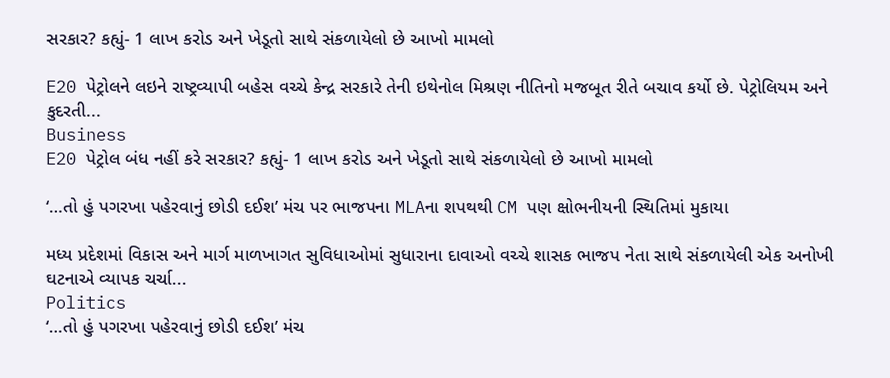સરકાર? કહ્યું- 1 લાખ કરોડ અને ખેડૂતો સાથે સંકળાયેલો છે આખો મામલો

E20 પેટ્રોલને લઇને રાષ્ટ્રવ્યાપી બહેસ વચ્ચે કેન્દ્ર સરકારે તેની ઇથેનોલ મિશ્રણ નીતિનો મજબૂત રીતે બચાવ કર્યો છે. પેટ્રોલિયમ અને કુદરતી...
Business
E20 પેટ્રોલ બંધ નહીં કરે સરકાર? કહ્યું- 1 લાખ કરોડ અને ખેડૂતો સાથે સંકળાયેલો છે આખો મામલો

‘…તો હું પગરખા પહેરવાનું છોડી દઈશ’ મંચ પર ભાજપના MLAના શપથથી CM પણ ક્ષોભનીયની સ્થિતિમાં મુકાયા

મધ્ય પ્રદેશમાં વિકાસ અને માર્ગ માળખાગત સુવિધાઓમાં સુધારાના દાવાઓ વચ્ચે શાસક ભાજપ નેતા સાથે સંકળાયેલી એક અનોખી ઘટનાએ વ્યાપક ચર્ચા...
Politics
‘…તો હું પગરખા પહેરવાનું છોડી દઈશ’ મંચ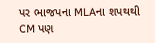પર ભાજપના MLAના શપથથી CM પણ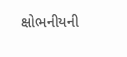ક્ષોભનીયની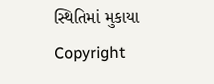સ્થિતિમાં મુકાયા
Copyright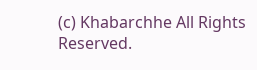(c) Khabarchhe All Rights Reserved.